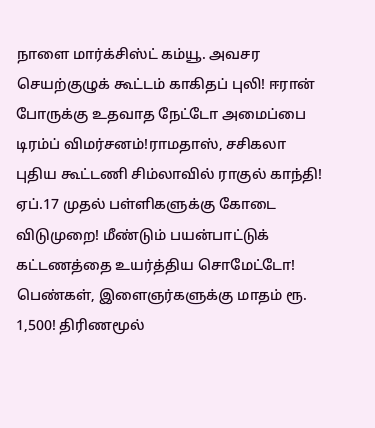நாளை மார்க்சிஸ்ட் கம்யூ. அவசர செயற்குழுக் கூட்டம் காகிதப் புலி! ஈரான் போருக்கு உதவாத நேட்டோ அமைப்பை டிரம்ப் விமர்சனம்!ராமதாஸ், சசிகலா புதிய கூட்டணி சிம்லாவில் ராகுல் காந்தி! ஏப்.17 முதல் பள்ளிகளுக்கு கோடை விடுமுறை! மீண்டும் பயன்பாட்டுக் கட்டணத்தை உயர்த்திய சொமேட்டோ! பெண்கள், இளைஞர்களுக்கு மாதம் ரூ. 1,500! திரிணமூல்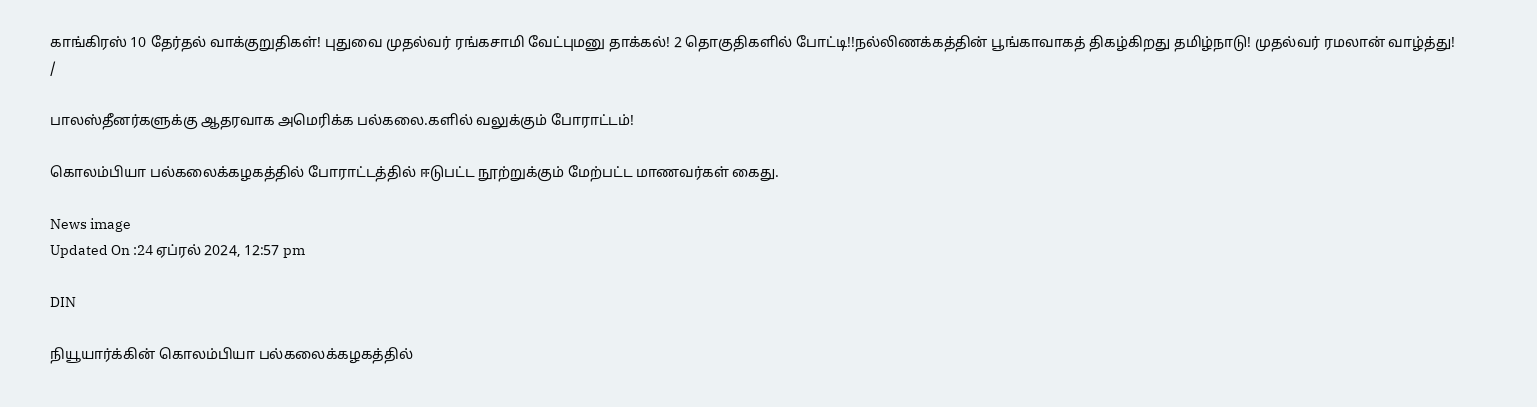காங்கிரஸ் 10 தேர்தல் வாக்குறுதிகள்! புதுவை முதல்வர் ரங்கசாமி வேட்புமனு தாக்கல்! 2 தொகுதிகளில் போட்டி!!நல்லிணக்கத்தின் பூங்காவாகத் திகழ்கிறது தமிழ்நாடு! முதல்வர் ரமலான் வாழ்த்து!
/

பாலஸ்தீனர்களுக்கு ஆதரவாக அமெரிக்க பல்கலை.களில் வலுக்கும் போராட்டம்!

கொலம்பியா பல்கலைக்கழகத்தில் போராட்டத்தில் ஈடுபட்ட நூற்றுக்கும் மேற்பட்ட மாணவர்கள் கைது.

News image
Updated On :24 ஏப்ரல் 2024, 12:57 pm

DIN

நியூயார்க்கின் கொலம்பியா பல்கலைக்கழகத்தில்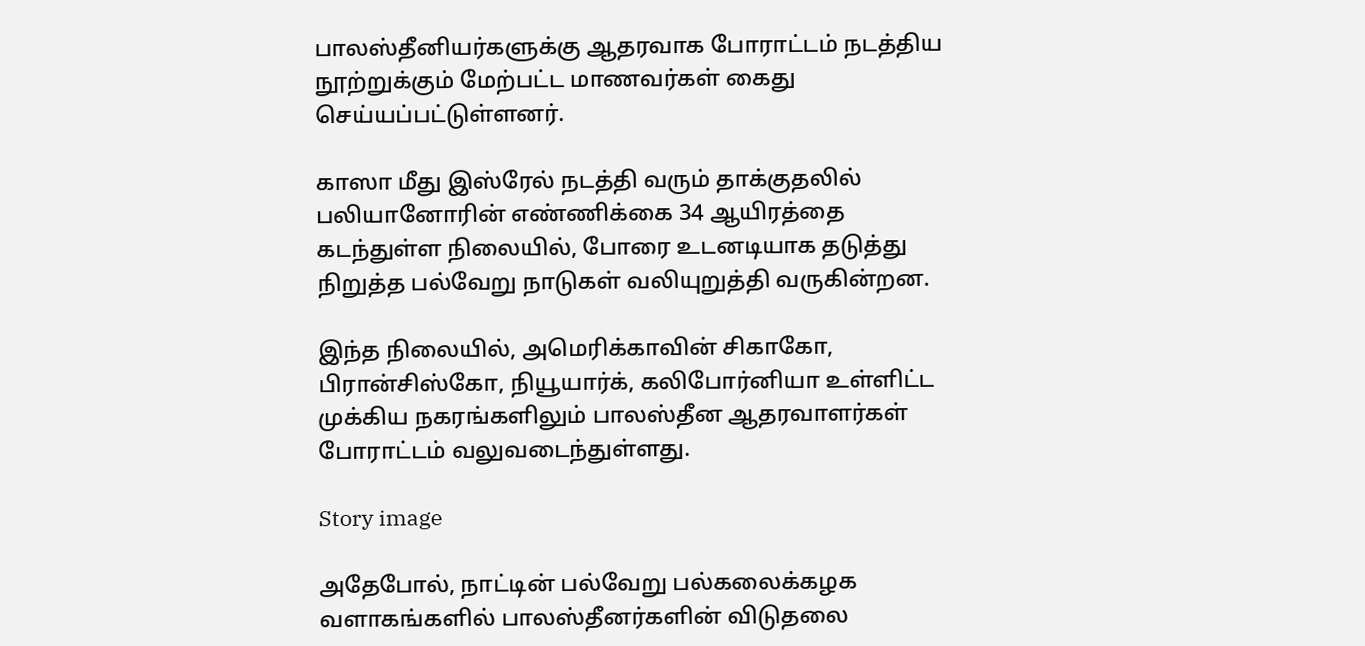பாலஸ்தீனியர்களுக்கு ஆதரவாக போராட்டம் நடத்திய நூற்றுக்கும் மேற்பட்ட மாணவர்கள் கைது செய்யப்பட்டுள்ளனர்.

காஸா மீது இஸ்ரேல் நடத்தி வரும் தாக்குதலில் பலியானோரின் எண்ணிக்கை 34 ஆயிரத்தை கடந்துள்ள நிலையில், போரை உடனடியாக தடுத்து நிறுத்த பல்வேறு நாடுகள் வலியுறுத்தி வருகின்றன.

இந்த நிலையில், அமெரிக்காவின் சிகாகோ, பிரான்சிஸ்கோ, நியூயார்க், கலிபோர்னியா உள்ளிட்ட முக்கிய நகரங்களிலும் பாலஸ்தீன ஆதரவாளர்கள் போராட்டம் வலுவடைந்துள்ளது.

Story image

அதேபோல், நாட்டின் பல்வேறு பல்கலைக்கழக வளாகங்களில் பாலஸ்தீனர்களின் விடுதலை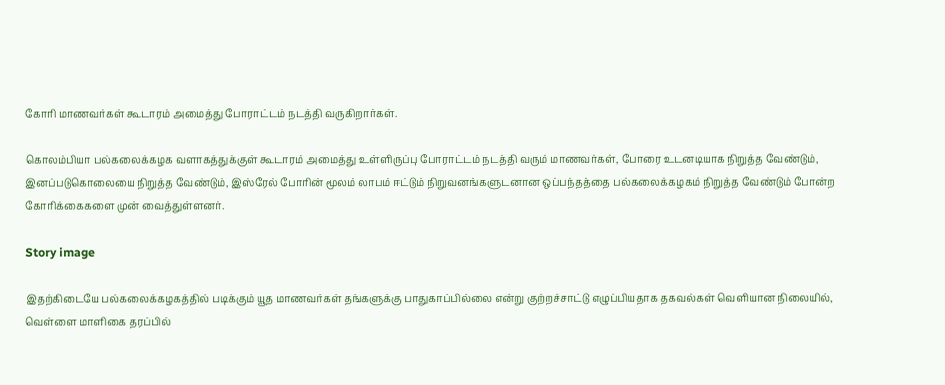கோரி மாணவர்கள் கூடாரம் அமைத்து போராட்டம் நடத்தி வருகிறார்கள்.

கொலம்பியா பல்கலைக்கழக வளாகத்துக்குள் கூடாரம் அமைத்து உள்ளிருப்பு போராட்டம் நடத்தி வரும் மாணவர்கள், போரை உடனடியாக நிறுத்த வேண்டும், இனப்படுகொலையை நிறுத்த வேண்டும், இஸ்ரேல் போரின் மூலம் லாபம் ஈட்டும் நிறுவனங்களுடனான ஒப்பந்தத்தை பல்கலைக்கழகம் நிறுத்த வேண்டும் போன்ற கோரிக்கைகளை முன் வைத்துள்ளனர்.

Story image

இதற்கிடையே பல்கலைக்கழகத்தில் படிக்கும் யூத மாணவர்கள் தங்களுக்கு பாதுகாப்பில்லை என்று குற்றச்சாட்டு எழுப்பியதாக தகவல்கள் வெளியான நிலையில், வெள்ளை மாளிகை தரப்பில்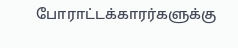போராட்டக்காரர்களுக்கு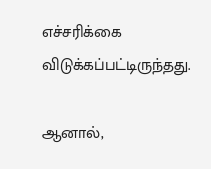எச்சரிக்கை விடுக்கப்பட்டிருந்தது.

ஆனால்,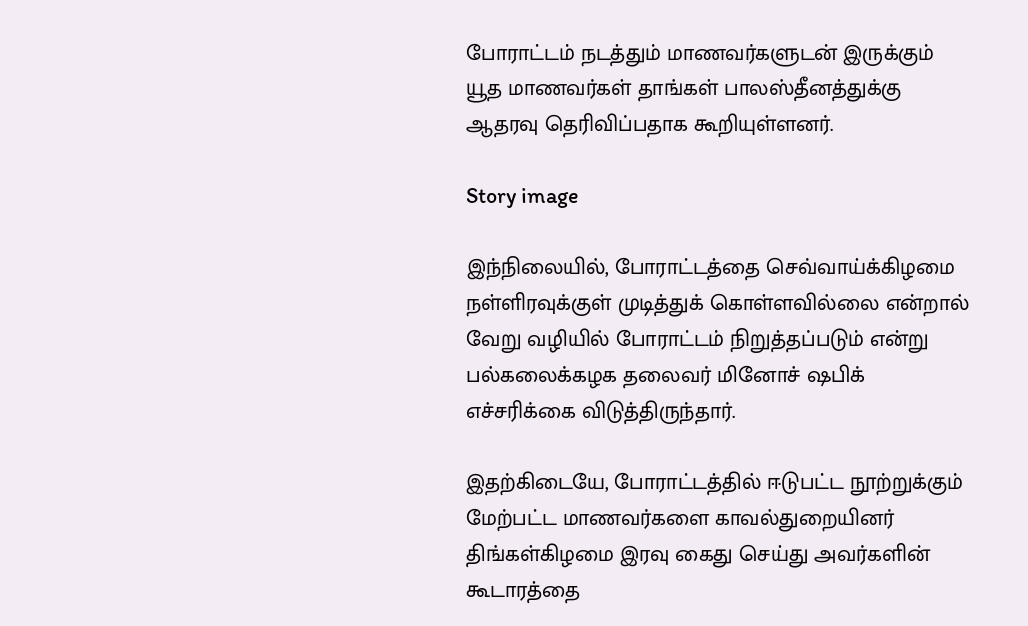போராட்டம் நடத்தும் மாணவர்களுடன் இருக்கும் யூத மாணவர்கள் தாங்கள் பாலஸ்தீனத்துக்கு ஆதரவு தெரிவிப்பதாக கூறியுள்ளனர்.

Story image

இந்நிலையில், போராட்டத்தை செவ்வாய்க்கிழமை நள்ளிரவுக்குள் முடித்துக் கொள்ளவில்லை என்றால் வேறு வழியில் போராட்டம் நிறுத்தப்படும் என்று பல்கலைக்கழக தலைவர் மினோச் ஷபிக் எச்சரிக்கை விடுத்திருந்தார்.

இதற்கிடையே, போராட்டத்தில் ஈடுபட்ட நூற்றுக்கும் மேற்பட்ட மாணவர்களை காவல்துறையினர் திங்கள்கிழமை இரவு கைது செய்து அவர்களின் கூடாரத்தை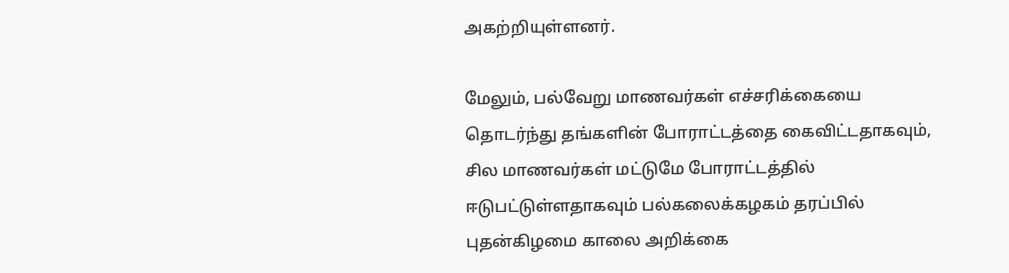அகற்றியுள்ளனர்.

மேலும், பல்வேறு மாணவர்கள் எச்சரிக்கையை தொடர்ந்து தங்களின் போராட்டத்தை கைவிட்டதாகவும், சில மாணவர்கள் மட்டுமே போராட்டத்தில் ஈடுபட்டுள்ளதாகவும் பல்கலைக்கழகம் தரப்பில் புதன்கிழமை காலை அறிக்கை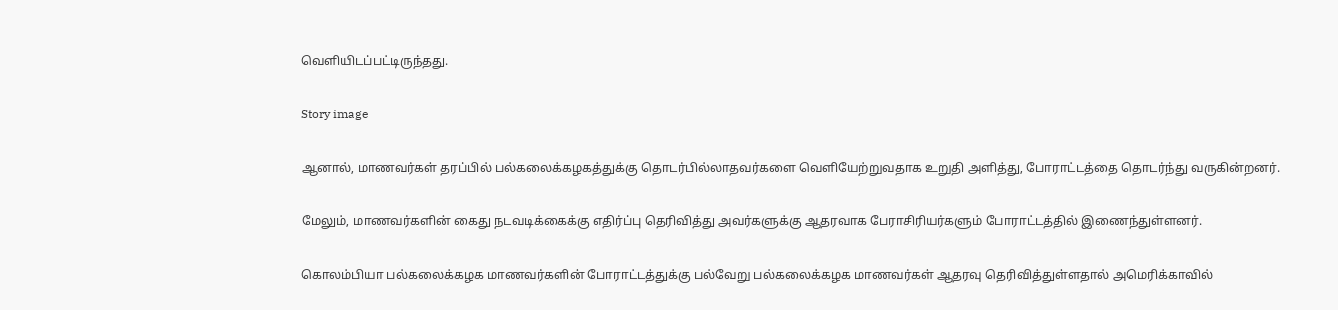வெளியிடப்பட்டிருந்தது.

Story image

ஆனால், மாணவர்கள் தரப்பில் பல்கலைக்கழகத்துக்கு தொடர்பில்லாதவர்களை வெளியேற்றுவதாக உறுதி அளித்து, போராட்டத்தை தொடர்ந்து வருகின்றனர்.

மேலும், மாணவர்களின் கைது நடவடிக்கைக்கு எதிர்ப்பு தெரிவித்து அவர்களுக்கு ஆதரவாக பேராசிரியர்களும் போராட்டத்தில் இணைந்துள்ளனர்.

கொலம்பியா பல்கலைக்கழக மாணவர்களின் போராட்டத்துக்கு பல்வேறு பல்கலைக்கழக மாணவர்கள் ஆதரவு தெரிவித்துள்ளதால் அமெரிக்காவில்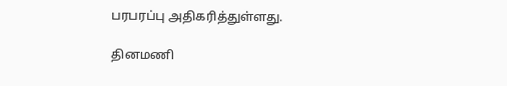பரபரப்பு அதிகரித்துள்ளது.

தினமணி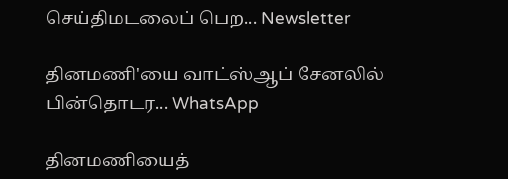செய்திமடலைப் பெற... Newsletter

தினமணி'யை வாட்ஸ்ஆப் சேனலில் பின்தொடர... WhatsApp

தினமணியைத்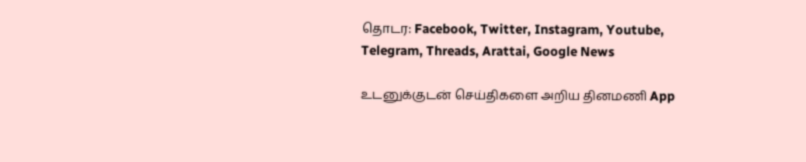தொடர: Facebook, Twitter, Instagram, Youtube, Telegram, Threads, Arattai, Google News

உடனுக்குடன் செய்திகளை அறிய தினமணி App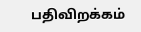பதிவிறக்கம்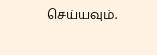செய்யவும்.